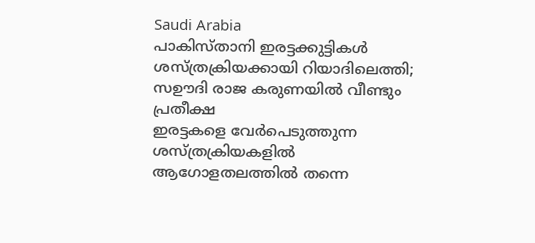Saudi Arabia
പാകിസ്താനി ഇരട്ടക്കുട്ടികൾ ശസ്ത്രക്രിയക്കായി റിയാദിലെത്തി; സഊദി രാജ കരുണയിൽ വീണ്ടും പ്രതീക്ഷ
ഇരട്ടകളെ വേർപെടുത്തുന്ന ശസ്ത്രക്രിയകളിൽ ആഗോളതലത്തിൽ തന്നെ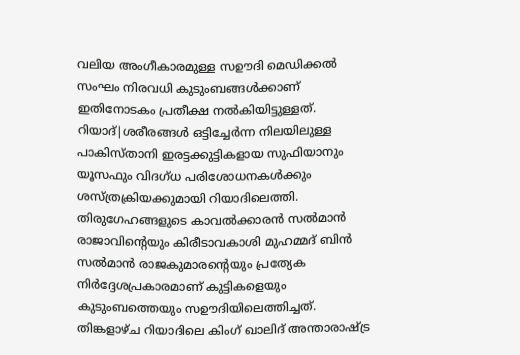വലിയ അംഗീകാരമുള്ള സഊദി മെഡിക്കൽ സംഘം നിരവധി കുടുംബങ്ങൾക്കാണ് ഇതിനോടകം പ്രതീക്ഷ നൽകിയിട്ടുള്ളത്.
റിയാദ്|ശരീരങ്ങൾ ഒട്ടിച്ചേർന്ന നിലയിലുള്ള പാകിസ്താനി ഇരട്ടക്കുട്ടികളായ സുഫിയാനും യൂസഫും വിദഗ്ധ പരിശോധനകൾക്കും ശസ്ത്രക്രിയക്കുമായി റിയാദിലെത്തി. തിരുഗേഹങ്ങളുടെ കാവൽക്കാരൻ സൽമാൻ രാജാവിന്റെയും കിരീടാവകാശി മുഹമ്മദ് ബിൻ സൽമാൻ രാജകുമാരന്റെയും പ്രത്യേക നിർദ്ദേശപ്രകാരമാണ് കുട്ടികളെയും കുടുംബത്തെയും സഊദിയിലെത്തിച്ചത്. തിങ്കളാഴ്ച റിയാദിലെ കിംഗ് ഖാലിദ് അന്താരാഷ്ട്ര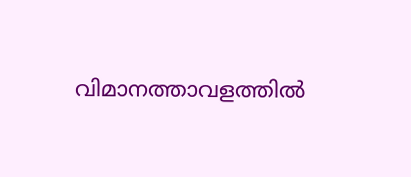വിമാനത്താവളത്തിൽ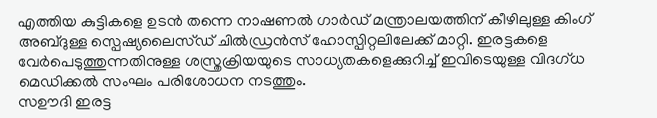എത്തിയ കുട്ടികളെ ഉടൻ തന്നെ നാഷണൽ ഗാർഡ് മന്ത്രാലയത്തിന് കീഴിലുള്ള കിംഗ് അബ്ദുള്ള സ്പെഷ്യലൈസ്ഡ് ചിൽഡ്രൻസ് ഹോസ്പിറ്റലിലേക്ക് മാറ്റി. ഇരട്ടകളെ വേർപെടുത്തുന്നതിനുള്ള ശസ്ത്രക്രിയയുടെ സാധ്യതകളെക്കുറിച്ച് ഇവിടെയുള്ള വിദഗ്ധ മെഡിക്കൽ സംഘം പരിശോധന നടത്തും.
സഊദി ഇരട്ട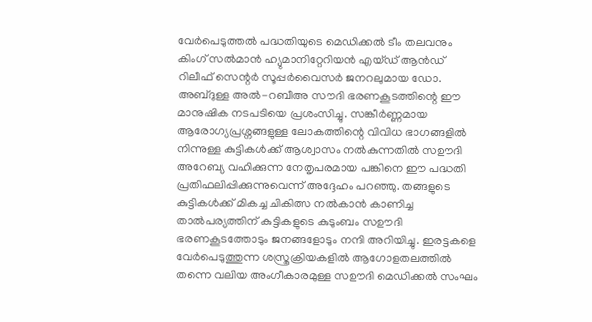വേർപെടുത്തൽ പദ്ധതിയുടെ മെഡിക്കൽ ടീം തലവനും കിംഗ് സൽമാൻ ഹ്യുമാനിറ്റേറിയൻ എയ്ഡ് ആൻഡ് റിലീഫ് സെന്റർ സൂപ്പർവൈസർ ജനറലുമായ ഡോ. അബ്ദുള്ള അൽ-റബീഅ സൗദി ഭരണകൂടത്തിന്റെ ഈ മാനുഷിക നടപടിയെ പ്രശംസിച്ചു. സങ്കീർണ്ണമായ ആരോഗ്യപ്രശ്നങ്ങളുള്ള ലോകത്തിന്റെ വിവിധ ഭാഗങ്ങളിൽ നിന്നുള്ള കുട്ടികൾക്ക് ആശ്വാസം നൽകുന്നതിൽ സഊദി അറേബ്യ വഹിക്കുന്ന നേതൃപരമായ പങ്കിനെ ഈ പദ്ധതി പ്രതിഫലിപ്പിക്കുന്നുവെന്ന് അദ്ദേഹം പറഞ്ഞു. തങ്ങളുടെ കുട്ടികൾക്ക് മികച്ച ചികിത്സ നൽകാൻ കാണിച്ച താൽപര്യത്തിന് കുട്ടികളുടെ കുടുംബം സഊദി ഭരണകൂടത്തോടും ജനങ്ങളോടും നന്ദി അറിയിച്ചു. ഇരട്ടകളെ വേർപെടുത്തുന്ന ശസ്ത്രക്രിയകളിൽ ആഗോളതലത്തിൽ തന്നെ വലിയ അംഗീകാരമുള്ള സഊദി മെഡിക്കൽ സംഘം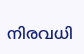നിരവധി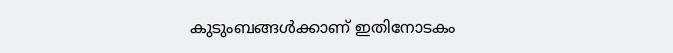കുടുംബങ്ങൾക്കാണ് ഇതിനോടകം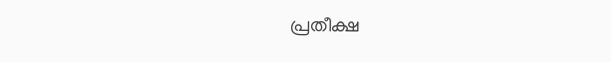പ്രതീക്ഷ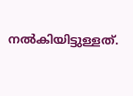നൽകിയിട്ടുള്ളത്.